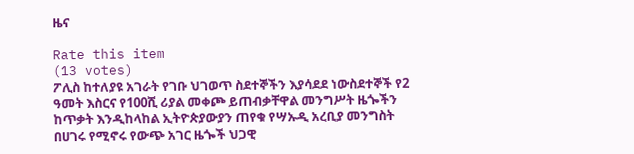ዜና

Rate this item
(13 votes)
ፖሊስ ከተለያዩ አገራት የገቡ ህገወጥ ስደተኞችን እያሳደደ ነውስደተኞች የ2 ዓመት እስርና የ100ሺ ሪያል መቀጮ ይጠብቃቸዋል መንግሥት ዜጐችን ከጥቃት እንዲከላከል ኢትዮጵያውያን ጠየቁ የሣኡዲ አረቢያ መንግስት በሀገሩ የሚኖሩ የውጭ አገር ዜጐች ህጋዊ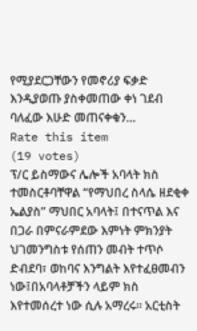የሚያደርጋቸውን የመኖሪያ ፍቃድ እንዲያወጡ ያስቀመጠው ቀነ ገደብ ባለፈው እሁድ መጠናቀቁን…
Rate this item
(19 votes)
ፕ/ር ይስማውና ሌሎች አባላት ክስ ተመስርቶባቸዋል “የማህበረ ስላሴ ዘደቂቀ ኤልያስ” ማህበር አባላት፤ በተናጥል እና በጋራ በምናራምደው እምነት ምክንያት ህገመንግስቱ የሰጠን መብት ተጥሶ ድብደባ፣ ወከባና እንግልት እየተፈፀመብን ነው፤በአባላቶቻችን ላይም ክስ እየተመሰረተ ነው ሲሉ አማረሩ፡፡ አርቲስት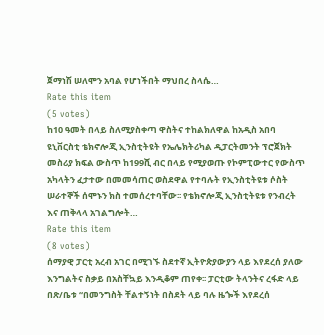ጀማነሽ ሠለሞን አባል የሆነችበት ማህበረ ስላሴ…
Rate this item
(5 votes)
ከ10 ዓመት በላይ ስለሚያስቀጣ ዋስትና ተከልክለዋል ከአዲስ አበባ ዩኒቨርስቲ ቴክኖሎጂ ኢንስቲትዩት የኤሌክትሪካል ዲፓርትመንት ፕሮጀክት መስሪያ ክፍል ውስጥ ከ199ሺ ብር በላይ የሚያወጡ የኮምፒውተር የውስጥ አካላትን ፈታተው በመመሳጠር ወስደዋል የተባሉት የኢንስቲትዩቱ ሶስት ሠራተኞች ሰሞኑን ክስ ተመሰረተባቸው፡፡ የቴክኖሎጂ ኢንስቲትዩቱ የንብረት እና ጠቅላላ አገልግሎት…
Rate this item
(8 votes)
ሰማያዊ ፓርቲ አረብ አገር በሚገኙ ስደተኛ ኢትዮጵያውያን ላይ እየደረሰ ያለው እንግልትና ስቃይ በአስቸኳይ እንዲቆም ጠየቀ፡፡ ፓርቲው ትላንትና ረፋድ ላይ በጽ/ቤቱ “በመንግስት ቸልተኝነት በስደት ላይ ባሉ ዜጐች እየደረሰ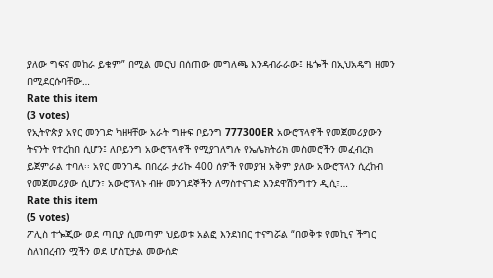ያለው ግፍና መከራ ይቁም” በሚል መርህ በሰጠው መግለጫ እንዳብራራው፤ ዜጐች በኢህአዴግ ዘመን በሚደርሱባቸው…
Rate this item
(3 votes)
የኢትዮጵያ አየር መንገድ ካዘዛቸው አራት ግዙፍ ቦይንግ 777300ER አውሮፕላኖች የመጀመሪያውን ትናንት የተረከበ ሲሆን፤ ለቦይንግ አውሮፕላኖች የሚያገለግሉ የኤሌክትሪክ መስመሮችን መፈብረክ ይጀምራል ተባለ፡፡ አየር መንገዱ በበረራ ታሪኩ 400 ሰዎች የመያዝ አቅም ያለው አውሮፕላን ሲረከብ የመጀመሪያው ሲሆን፣ አውሮፕላኑ ብዙ መንገደኞችን ለማስተናገድ እንደዋሽንግተን ዲሲ፣…
Rate this item
(5 votes)
ፖሊስ ተጐጂው ወደ ጣቢያ ሲመጣም ህይወቱ አልፎ እንደነበር ተናግሯል “በወቅቱ የመኪና ችግር ስለነበረብን ሟችን ወደ ሆስፒታል መውሰድ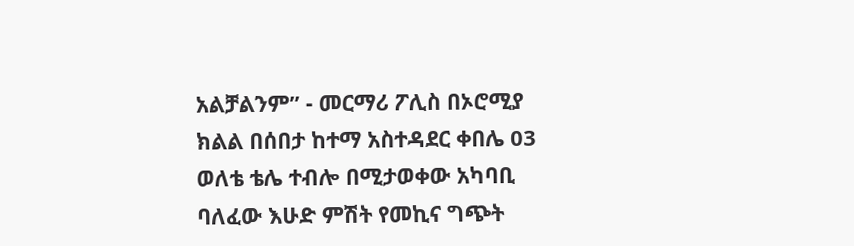አልቻልንም” - መርማሪ ፖሊስ በኦሮሚያ ክልል በሰበታ ከተማ አስተዳደር ቀበሌ 03 ወለቴ ቴሌ ተብሎ በሚታወቀው አካባቢ ባለፈው እሁድ ምሽት የመኪና ግጭት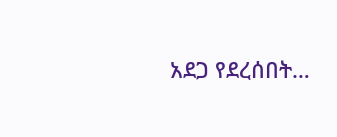አደጋ የደረሰበት…